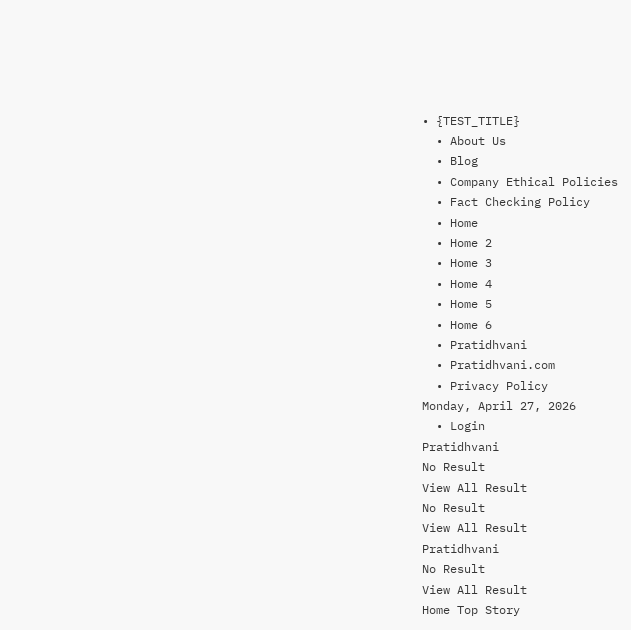• {TEST_TITLE}
  • About Us
  • Blog
  • Company Ethical Policies
  • Fact Checking Policy
  • Home
  • Home 2
  • Home 3
  • Home 4
  • Home 5
  • Home 6
  • Pratidhvani
  • Pratidhvani.com
  • Privacy Policy
Monday, April 27, 2026
  • Login
Pratidhvani
No Result
View All Result
No Result
View All Result
Pratidhvani
No Result
View All Result
Home Top Story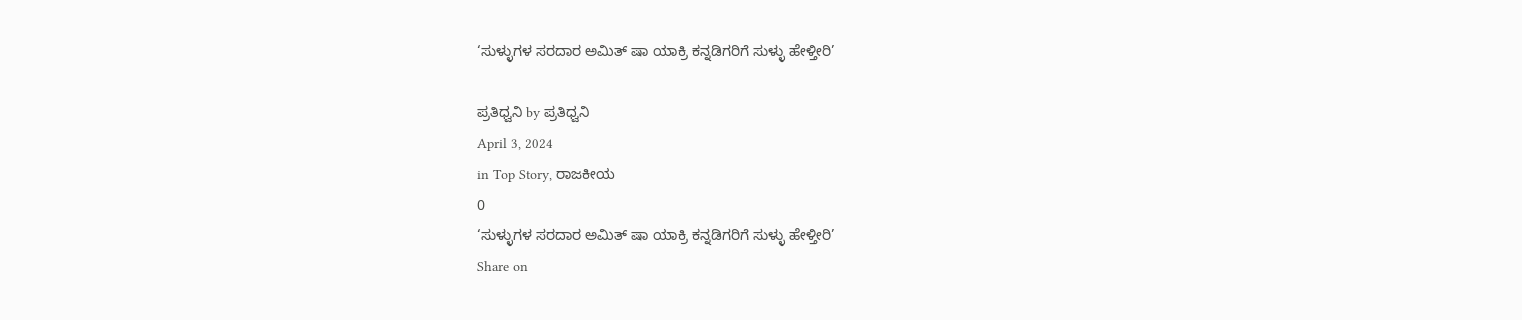‘ಸುಳ್ಳುಗಳ‌ ಸರದಾರ ಅಮಿತ್‌ ಷಾ ಯಾಕ್ರಿ ಕನ್ನಡಿಗರಿಗೆ ಸುಳ್ಳು ಹೇಳ್ತೀರಿ’

ಪ್ರತಿಧ್ವನಿ by ಪ್ರತಿಧ್ವನಿ
April 3, 2024
in Top Story, ರಾಜಕೀಯ
0
‘ಸುಳ್ಳುಗಳ‌ ಸರದಾರ ಅಮಿತ್‌ ಷಾ ಯಾಕ್ರಿ ಕನ್ನಡಿಗರಿಗೆ ಸುಳ್ಳು ಹೇಳ್ತೀರಿ’
Share on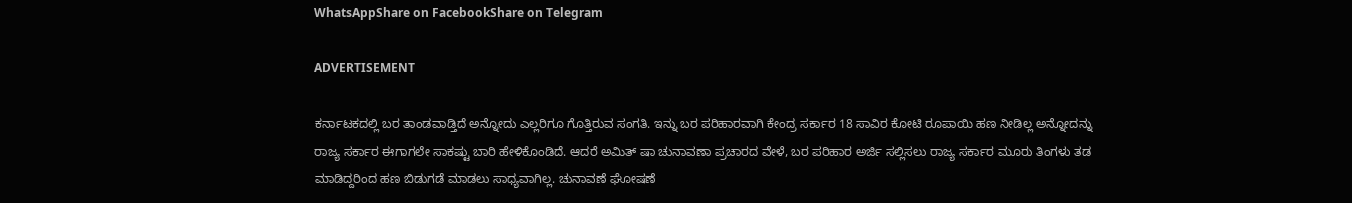WhatsAppShare on FacebookShare on Telegram

ADVERTISEMENT

ಕರ್ನಾಟಕದಲ್ಲಿ ಬರ ತಾಂಡವಾಡ್ತಿದೆ ಅನ್ನೋದು ಎಲ್ಲರಿಗೂ ಗೊತ್ತಿರುವ ಸಂಗತಿ. ಇನ್ನು ಬರ ಪರಿಹಾರವಾಗಿ ಕೇಂದ್ರ ಸರ್ಕಾರ 18 ಸಾವಿರ ಕೋಟಿ ರೂಪಾಯಿ ಹಣ ನೀಡಿಲ್ಲ ಅನ್ನೋದನ್ನು ರಾಜ್ಯ ಸರ್ಕಾರ ಈಗಾಗಲೇ ಸಾಕಷ್ಟು ಬಾರಿ ಹೇಳಿಕೊಂಡಿದೆ. ಆದರೆ ಅಮಿತ್‌ ಷಾ ಚುನಾವಣಾ ಪ್ರಚಾರದ ವೇಳೆ, ಬರ ಪರಿಹಾರ ಅರ್ಜಿ ಸಲ್ಲಿಸಲು ರಾಜ್ಯ ಸರ್ಕಾರ ಮೂರು ತಿಂಗಳು ತಡ ಮಾಡಿದ್ದರಿಂದ ಹಣ ಬಿಡುಗಡೆ ಮಾಡಲು ಸಾಧ್ಯವಾಗಿಲ್ಲ. ಚುನಾವಣೆ ಘೋಷಣೆ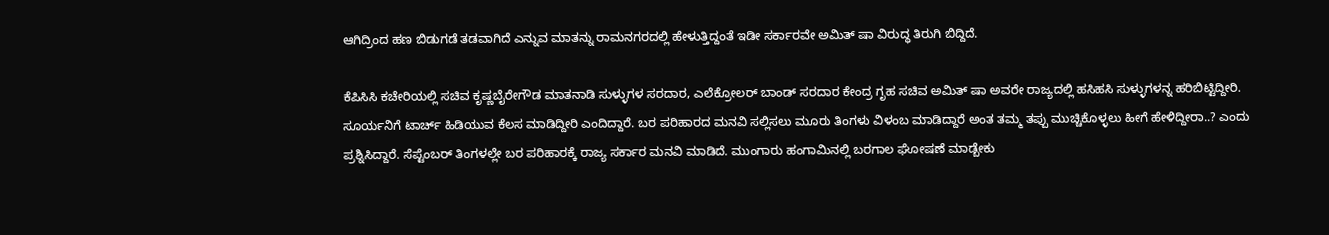ಆಗಿದ್ರಿಂದ ಹಣ ಬಿಡುಗಡೆ ತಡವಾಗಿದೆ ಎನ್ನುವ ಮಾತನ್ನು ರಾಮನಗರದಲ್ಲಿ ಹೇಳುತ್ತಿದ್ದಂತೆ ಇಡೀ ಸರ್ಕಾರವೇ ಅಮಿತ್‌ ಷಾ ವಿರುದ್ಧ ತಿರುಗಿ ಬಿದ್ದಿದೆ.

ಕೆಪಿಸಿಸಿ ಕಚೇರಿಯಲ್ಲಿ ಸಚಿವ ಕೃಷ್ಣಬೈರೇಗೌಡ ಮಾತನಾಡಿ ಸುಳ್ಳುಗಳ‌ ಸರದಾರ, ಎಲೆಕ್ರೋಲರ್ ಬಾಂಡ್ ಸರದಾರ ಕೇಂದ್ರ ಗೃಹ ಸಚಿವ ಅಮಿತ್‌ ಷಾ ಅವರೇ ರಾಜ್ಯದಲ್ಲಿ ಹಸಿಹಸಿ ಸುಳ್ಳುಗಳನ್ನ ಹರಿಬಿಟ್ಟಿದ್ದೀರಿ. ಸೂರ್ಯನಿಗೆ ಟಾರ್ಚ್ ಹಿಡಿಯುವ ಕೆಲಸ ಮಾಡಿದ್ದೀರಿ ಎಂದಿದ್ದಾರೆ. ಬರ ಪರಿಹಾರದ ಮನವಿ ಸಲ್ಲಿಸಲು ಮೂರು ತಿಂಗಳು‌ ವಿಳಂಬ ಮಾಡಿದ್ದಾರೆ ಅಂತ‌ ತಮ್ಮ ತಪ್ಪು ಮುಚ್ಚಿಕೊಳ್ಳಲು ಹೀಗೆ ಹೇಳಿದ್ದೀರಾ..? ಎಂದು ಪ್ರಶ್ನಿಸಿದ್ದಾರೆ. ಸೆಪ್ಟೆಂಬರ್ ತಿಂಗಳಲ್ಲೇ ಬರ ಪರಿಹಾರಕ್ಕೆ ರಾಜ್ಯ ಸರ್ಕಾರ ಮನವಿ ಮಾಡಿದೆ. ಮುಂಗಾರು ಹಂಗಾಮಿನಲ್ಲಿ ಬರಗಾಲ‌ ಘೋಷಣೆ ಮಾಡ್ಬೇಕು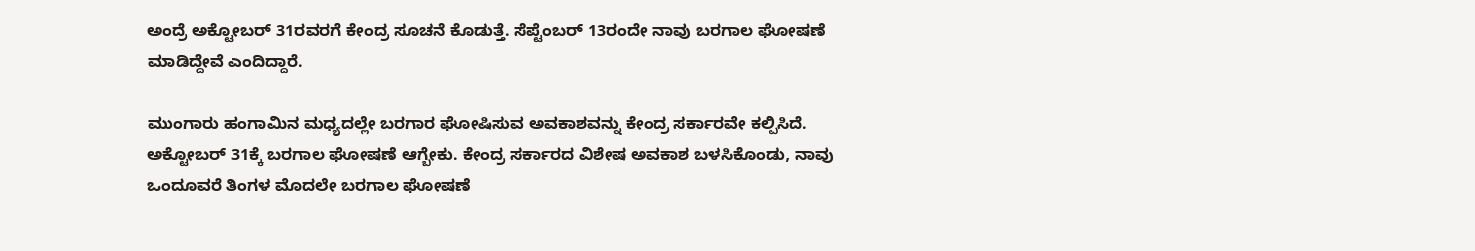ಅಂದ್ರೆ ಅಕ್ಟೋಬರ್ 31ರವರಗೆ ಕೇಂದ್ರ ಸೂಚನೆ ಕೊಡುತ್ತೆ. ಸೆಪ್ಟೆಂಬರ್‌ 13ರಂದೇ ನಾವು ಬರಗಾಲ ಘೋಷಣೆ ಮಾಡಿದ್ದೇವೆ ಎಂದಿದ್ದಾರೆ.

ಮುಂಗಾರು ಹಂಗಾಮಿನ ಮಧ್ಯದಲ್ಲೇ ಬರಗಾರ ಘೋಷಿಸುವ ಅವಕಾಶವನ್ನು ಕೇಂದ್ರ ಸರ್ಕಾರವೇ ಕಲ್ಪಿಸಿದೆ. ಅಕ್ಟೋಬರ್ 31ಕ್ಕೆ ಬರಗಾಲ ಘೋಷಣೆ ಆಗ್ಬೇಕು. ಕೇಂದ್ರ ಸರ್ಕಾರದ ವಿಶೇಷ ಅವಕಾಶ ಬಳಸಿಕೊಂಡು, ನಾವು ಒಂದೂವರೆ ತಿಂಗಳ ಮೊದಲೇ ಬರಗಾಲ ಘೋಷಣೆ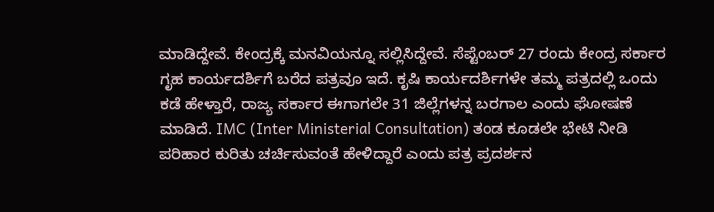ಮಾಡಿದ್ದೇವೆ. ಕೇಂದ್ರಕ್ಕೆ ಮನವಿಯನ್ನೂ ಸಲ್ಲಿಸಿದ್ದೇವೆ. ಸೆಪ್ಟೆಂಬರ್‌ 27 ರಂದು ಕೇಂದ್ರ ಸರ್ಕಾರ ಗೃಹ ಕಾರ್ಯದರ್ಶಿಗೆ ಬರೆದ ಪತ್ರವೂ ಇದೆ. ಕೃಷಿ ಕಾರ್ಯದರ್ಶಿಗಳೇ ತಮ್ಮ ಪತ್ರದಲ್ಲಿ ಒಂದು ಕಡೆ ಹೇಳ್ತಾರೆ, ರಾಜ್ಯ ಸರ್ಕಾರ ಈಗಾಗಲೇ 31 ಜಿಲ್ಲೆಗಳನ್ನ ಬರಗಾಲ ಎಂದು ಘೋಷಣೆ ಮಾಡಿದೆ. IMC (Inter Ministerial Consultation) ತಂಡ ಕೂಡಲೇ ಭೇಟಿ ನೀಡಿ ಪರಿಹಾರ ಕುರಿತು ಚರ್ಚಿಸುವಂತೆ ಹೇಳಿದ್ದಾರೆ ಎಂದು ಪತ್ರ ಪ್ರದರ್ಶನ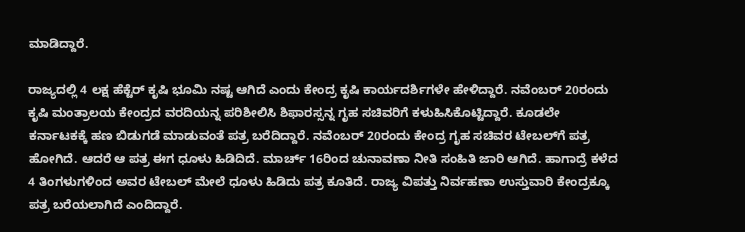ಮಾಡಿದ್ದಾರೆ.

ರಾಜ್ಯದಲ್ಲಿ 4 ಲಕ್ಷ ಹೆಕ್ಟೆರ್ ಕೃಷಿ ಭೂಮಿ ನಷ್ಟ ಆಗಿದೆ ಎಂದು ಕೇಂದ್ರ ಕೃಷಿ ಕಾರ್ಯದರ್ಶಿಗಳೇ ಹೇಳಿದ್ದಾರೆ. ನವೆಂಬರ್‌ 20ರಂದು ಕೃಷಿ ಮಂತ್ರಾಲಯ ಕೇಂದ್ರದ ವರದಿಯನ್ನ ಪರಿಶೀಲಿಸಿ ಶಿಫಾರಸ್ಸನ್ನ ಗೃಹ ಸಚಿವರಿಗೆ ಕಳುಹಿಸಿಕೊಟ್ಟಿದ್ದಾರೆ. ಕೂಡಲೇ ಕರ್ನಾಟಕಕ್ಕೆ ಹಣ ಬಿಡುಗಡೆ ಮಾಡುವಂತೆ ಪತ್ರ ಬರೆದಿದ್ದಾರೆ. ನವೆಂಬರ್‌ 20ರಂದು ಕೇಂದ್ರ ಗೃಹ ಸಚಿವರ ಟೇಬಲ್‌ಗೆ ಪತ್ರ ಹೋಗಿದೆ. ಆದರೆ ಆ ಪತ್ರ ಈಗ ಧೂಳು ಹಿಡಿದಿದೆ. ಮಾರ್ಚ್‌ 16ರಿಂದ ಚುನಾವಣಾ ನೀತಿ‌ ಸಂಹಿತಿ ಜಾರಿ ಆಗಿದೆ. ಹಾಗಾದ್ರೆ ಕಳೆದ 4 ತಿಂಗಳುಗಳಿಂದ ಅವರ ಟೇಬಲ್ ಮೇಲೆ ಧೂಳು ಹಿಡಿದು ಪತ್ರ ಕೂತಿದೆ. ರಾಜ್ಯ ವಿಪತ್ತು‌ ನಿರ್ವಹಣಾ ಉಸ್ತುವಾರಿ ಕೇಂದ್ರಕ್ಕೂ ಪತ್ರ ಬರೆಯಲಾಗಿದೆ ಎಂದಿದ್ದಾರೆ.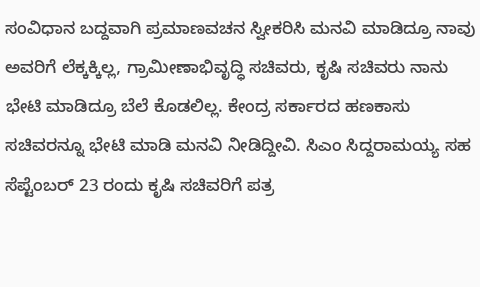ಸಂವಿಧಾನ ಬದ್ದವಾಗಿ ಪ್ರಮಾಣವಚನ ಸ್ವೀಕರಿಸಿ ಮನವಿ ಮಾಡಿದ್ರೂ ನಾವು ಅವರಿಗೆ ಲೆಕ್ಕಕ್ಕಿಲ್ಲ, ಗ್ರಾಮೀಣಾಭಿವೃದ್ಧಿ ಸಚಿವರು, ಕೃಷಿ ಸಚಿವರು ನಾನು ಭೇಟಿ ಮಾಡಿದ್ರೂ ಬೆಲೆ ಕೊಡಲಿಲ್ಲ. ಕೇಂದ್ರ ಸರ್ಕಾರದ ಹಣಕಾಸು ಸಚಿವರನ್ನೂ ಭೇಟಿ ಮಾಡಿ ಮನವಿ ನೀಡಿದ್ದೀವಿ. ಸಿಎಂ ಸಿದ್ದರಾಮಯ್ಯ ಸಹ ಸೆಪ್ಟೆಂಬರ್‌ 23 ರಂದು ಕೃಷಿ‌ ಸಚಿವರಿಗೆ ಪತ್ರ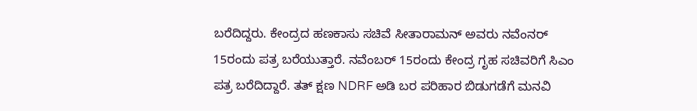ಬರೆದಿದ್ದರು. ಕೇಂದ್ರದ ಹಣಕಾಸು ಸಚಿವೆ ಸೀತಾರಾಮನ್ ಅವರು ನವೆಂನರ್‌ 15ರಂದು ಪತ್ರ ಬರೆಯುತ್ತಾರೆ. ನವೆಂಬರ್‌ 15ರಂದು ‌ಕೇಂದ್ರ ಗೃಹ ಸಚಿವರಿಗೆ ಸಿಎಂ ಪತ್ರ ಬರೆದಿದ್ದಾರೆ. ತತ್ ಕ್ಷಣ NDRF ಅಡಿ‌ ಬರ ಪರಿಹಾರ ಬಿಡುಗಡೆಗೆ ಮನವಿ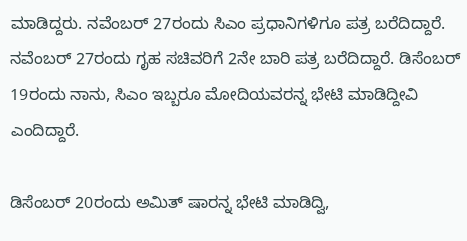ಮಾಡಿದ್ದರು. ನವೆಂಬರ್‌ 27ರಂದು ಸಿಎಂ ಪ್ರಧಾನಿಗಳಿಗೂ ಪತ್ರ ಬರೆದಿದ್ದಾರೆ. ನವೆಂಬರ್‌ 27ರಂದು ಗೃಹ ಸಚಿವರಿಗೆ 2ನೇ ಬಾರಿ ಪತ್ರ ಬರೆದಿದ್ದಾರೆ. ಡಿಸೆಂಬರ್ 19ರಂದು ನಾನು, ಸಿಎಂ ಇಬ್ಬರೂ ಮೋದಿಯವರನ್ನ ಭೇಟಿ ಮಾಡಿದ್ದೀವಿ ಎಂದಿದ್ದಾರೆ.

ಡಿಸೆಂಬರ್ 20ರಂದು ಅಮಿತ್‌ ಷಾರನ್ನ ಭೇಟಿ ಮಾಡಿದ್ವಿ,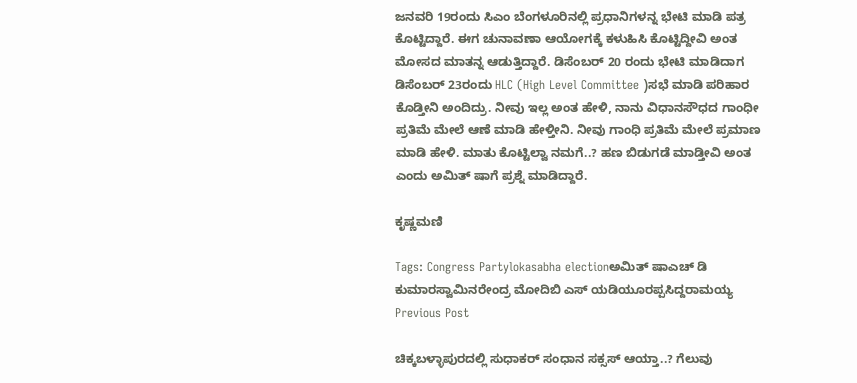ಜನವರಿ 19ರಂದು‌ ಸಿಎಂ ಬೆಂಗಳೂರಿನಲ್ಲಿ ಪ್ರಧಾನಿಗಳನ್ನ ಭೇಟಿ ಮಾಡಿ ಪತ್ರ ಕೊಟ್ಟಿದ್ದಾರೆ. ಈಗ ಚುನಾವಣಾ ಆಯೋಗಕ್ಕೆ ಕಳುಹಿಸಿ ಕೊಟ್ಟಿದ್ದೀವಿ ಅಂತ ಮೋಸದ ಮಾತನ್ನ ಆಡುತ್ತಿದ್ದಾರೆ. ಡಿಸೆಂಬರ್‌ 20 ರಂದು ಭೇಟಿ ಮಾಡಿದಾಗ ಡಿಸೆಂಬರ್‌ 23ರಂದು HLC (High Level Committee )ಸಭೆ ಮಾಡಿ ಪರಿಹಾರ ಕೊಡ್ತೀನಿ ಅಂದಿದ್ರು. ನೀವು ಇಲ್ಲ ಅಂತ ಹೇಳಿ, ನಾನು ವಿಧಾನಸೌಧದ ಗಾಂಧೀ ಪ್ರತಿಮೆ‌ ಮೇಲೆ ಆಣೆ ಮಾಡಿ ಹೇಳ್ತೀನಿ. ನೀವು ಗಾಂಧಿ ಪ್ರತಿಮೆ ಮೇಲೆ ಪ್ರಮಾಣ ಮಾಡಿ ಹೇಳಿ. ಮಾತು ಕೊಟ್ಟಿಲ್ವಾ ನಮಗೆ..? ಹಣ ಬಿಡುಗಡೆ ಮಾಡ್ತೀವಿ ಅಂತ ಎಂದು ಅಮಿತ್ ಷಾಗೆ ಪ್ರಶ್ನೆ ಮಾಡಿದ್ದಾರೆ.

ಕೃಷ್ಣಮಣಿ

Tags: Congress Partylokasabha electionಅಮಿತ್‌ ಷಾಎಚ್ ಡಿ ಕುಮಾರಸ್ವಾಮಿನರೇಂದ್ರ ಮೋದಿಬಿ ಎಸ್ ಯಡಿಯೂರಪ್ಪಸಿದ್ದರಾಮಯ್ಯ
Previous Post

ಚಿಕ್ಕಬಳ್ಳಾಪುರದಲ್ಲಿ ಸುಧಾಕರ್ ಸಂಧಾನ ಸಕ್ಸಸ್ ಆಯ್ತಾ..? ಗೆಲುವು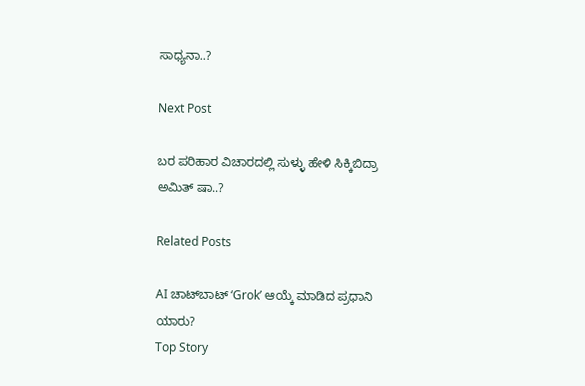ಸಾಧ್ಯನಾ..?

Next Post

ಬರ ಪರಿಹಾರ ವಿಚಾರದಲ್ಲಿ ಸುಳ್ಳು ಹೇಳಿ ಸಿಕ್ಕಿಬಿದ್ರಾ ಅಮಿತ್‌ ಷಾ..?

Related Posts

AI ಚಾಟ್‌ಬಾಟ್ ‘Grok’ ಆಯ್ಕೆ ಮಾಡಿದ ಪ್ರಧಾನಿ ಯಾರು?
Top Story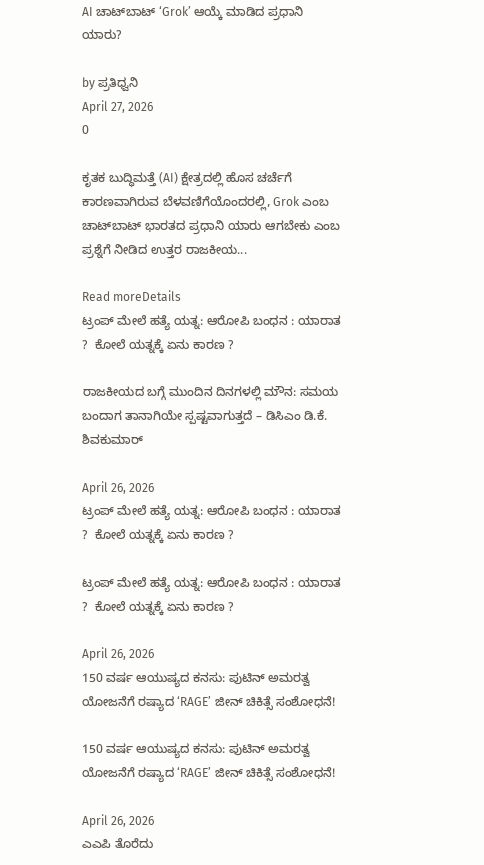AI ಚಾಟ್‌ಬಾಟ್ ‘Grok’ ಆಯ್ಕೆ ಮಾಡಿದ ಪ್ರಧಾನಿ ಯಾರು?

by ಪ್ರತಿಧ್ವನಿ
April 27, 2026
0

ಕೃತಕ ಬುದ್ಧಿಮತ್ತೆ (AI) ಕ್ಷೇತ್ರದಲ್ಲಿ ಹೊಸ ಚರ್ಚೆಗೆ ಕಾರಣವಾಗಿರುವ ಬೆಳವಣಿಗೆಯೊಂದರಲ್ಲಿ, Grok ಎಂಬ ಚಾಟ್‌ಬಾಟ್ ಭಾರತದ ಪ್ರಧಾನಿ ಯಾರು ಆಗಬೇಕು ಎಂಬ ಪ್ರಶ್ನೆಗೆ ನೀಡಿದ ಉತ್ತರ ರಾಜಕೀಯ...

Read moreDetails
ಟ್ರಂಪ್ ಮೇಲೆ ಹತ್ಯೆ ಯತ್ನ: ಆರೋಪಿ ಬಂಧನ : ಯಾರಾತ ?  ಕೋಲೆ ಯತ್ನಕ್ಕೆ ಏನು ಕಾರಣ ?

ರಾಜಕೀಯದ ಬಗ್ಗೆ ಮುಂದಿನ ದಿನಗಳಲ್ಲಿ ಮೌನ: ಸಮಯ ಬಂದಾಗ ತಾನಾಗಿಯೇ ಸ್ಪಷ್ಟವಾಗುತ್ತದೆ – ಡಿಸಿಎಂ ಡಿ.ಕೆ. ಶಿವಕುಮಾರ್

April 26, 2026
ಟ್ರಂಪ್ ಮೇಲೆ ಹತ್ಯೆ ಯತ್ನ: ಆರೋಪಿ ಬಂಧನ : ಯಾರಾತ ?  ಕೋಲೆ ಯತ್ನಕ್ಕೆ ಏನು ಕಾರಣ ?

ಟ್ರಂಪ್ ಮೇಲೆ ಹತ್ಯೆ ಯತ್ನ: ಆರೋಪಿ ಬಂಧನ : ಯಾರಾತ ?  ಕೋಲೆ ಯತ್ನಕ್ಕೆ ಏನು ಕಾರಣ ?

April 26, 2026
150 ವರ್ಷ ಆಯುಷ್ಯದ ಕನಸು: ಪುಟಿನ್ ಅಮರತ್ವ ಯೋಜನೆಗೆ ರಷ್ಯಾದ ‘RAGE’ ಜೀನ್ ಚಿಕಿತ್ಸೆ ಸಂಶೋಧನೆ!

150 ವರ್ಷ ಆಯುಷ್ಯದ ಕನಸು: ಪುಟಿನ್ ಅಮರತ್ವ ಯೋಜನೆಗೆ ರಷ್ಯಾದ ‘RAGE’ ಜೀನ್ ಚಿಕಿತ್ಸೆ ಸಂಶೋಧನೆ!

April 26, 2026
ಎಎಪಿ ತೊರೆದು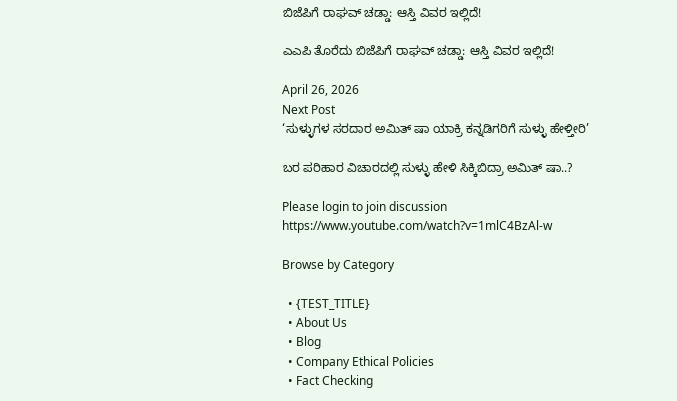ಬಿಜೆಪಿಗೆ ರಾಘವ್ ಚಡ್ಡಾ: ಆಸ್ತಿ ವಿವರ ಇಲ್ಲಿದೆ!

ಎಎಪಿ ತೊರೆದು ಬಿಜೆಪಿಗೆ ರಾಘವ್ ಚಡ್ಡಾ: ಆಸ್ತಿ ವಿವರ ಇಲ್ಲಿದೆ!

April 26, 2026
Next Post
‘ಸುಳ್ಳುಗಳ‌ ಸರದಾರ ಅಮಿತ್‌ ಷಾ ಯಾಕ್ರಿ ಕನ್ನಡಿಗರಿಗೆ ಸುಳ್ಳು ಹೇಳ್ತೀರಿ’

ಬರ ಪರಿಹಾರ ವಿಚಾರದಲ್ಲಿ ಸುಳ್ಳು ಹೇಳಿ ಸಿಕ್ಕಿಬಿದ್ರಾ ಅಮಿತ್‌ ಷಾ..?

Please login to join discussion
https://www.youtube.com/watch?v=1mlC4BzAl-w

Browse by Category

  • {TEST_TITLE}
  • About Us
  • Blog
  • Company Ethical Policies
  • Fact Checking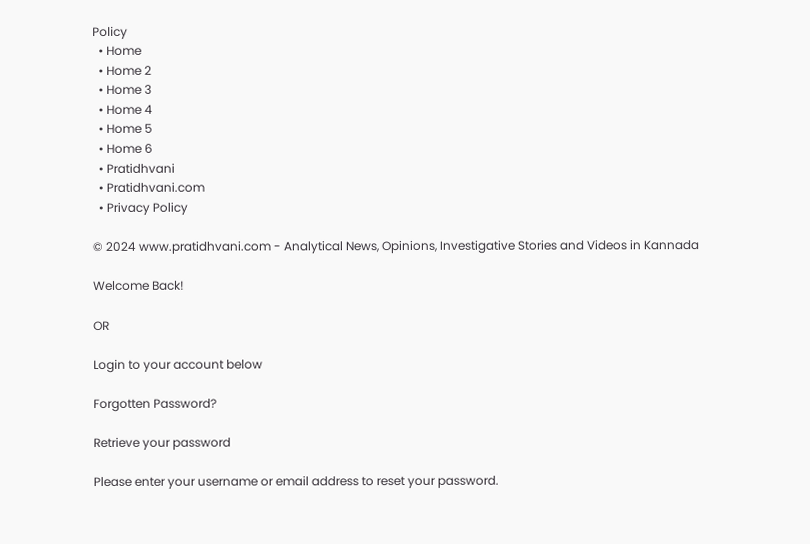Policy
  • Home
  • Home 2
  • Home 3
  • Home 4
  • Home 5
  • Home 6
  • Pratidhvani
  • Pratidhvani.com
  • Privacy Policy

© 2024 www.pratidhvani.com - Analytical News, Opinions, Investigative Stories and Videos in Kannada

Welcome Back!

OR

Login to your account below

Forgotten Password?

Retrieve your password

Please enter your username or email address to reset your password.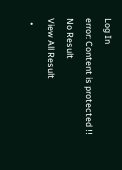Log In
error: Content is protected !!
No Result
View All Result
  •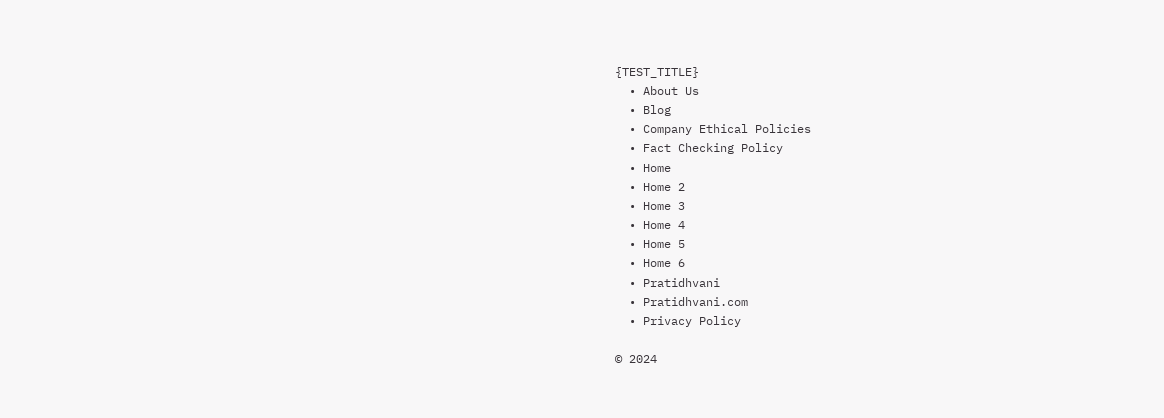{TEST_TITLE}
  • About Us
  • Blog
  • Company Ethical Policies
  • Fact Checking Policy
  • Home
  • Home 2
  • Home 3
  • Home 4
  • Home 5
  • Home 6
  • Pratidhvani
  • Pratidhvani.com
  • Privacy Policy

© 2024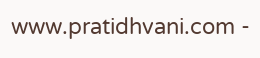www.pratidhvani.com -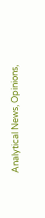Analytical News, Opinions,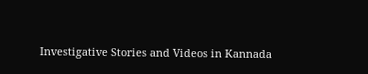Investigative Stories and Videos in Kannada